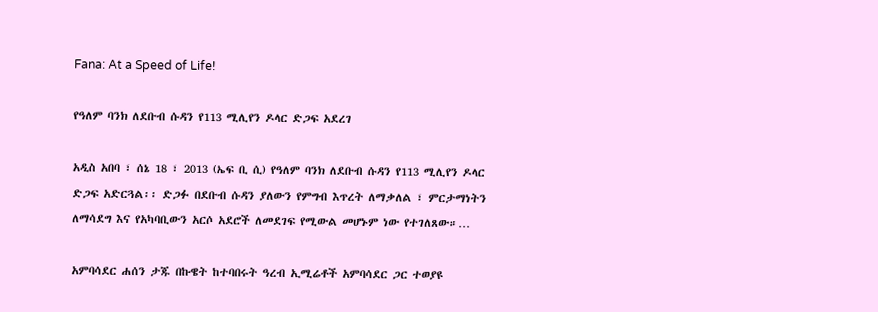Fana: At a Speed of Life!

የዓለም ባንክ ለደቡብ ሱዳን የ113 ሚሊየን ዶላር ድጋፍ አደረገ

አዲስ አበባ ፣ ሰኔ 18 ፣ 2013 (ኤፍ ቢ ሲ) የዓለም ባንክ ለደቡብ ሱዳን የ113 ሚሊየን ዶላር ድጋፍ አድርጓል፡፡ ድጋፉ በደቡብ ሱዳን ያለውን የምግብ እጥረት ለማቃለል ፣ ምርታማነትን ለማሳደግ እና የአካባቢውን አርሶ አደሮች ለመደገፍ የሚውል መሆኑም ነው የተገለጸው።…

አምባሳደር ሐሰን ታጁ በኩዌት ከተባበሩት ዓረብ ኢሚሬቶች አምባሳደር ጋር ተወያዩ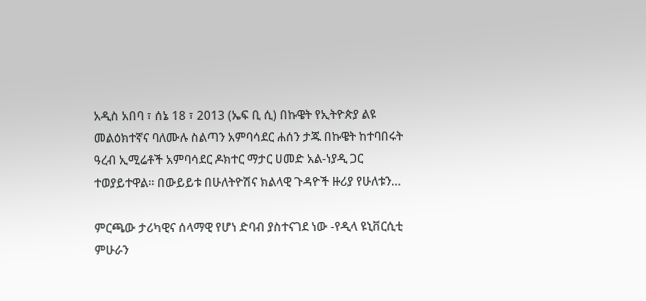አዲስ አበባ ፣ ሰኔ 18 ፣ 2013 (ኤፍ ቢ ሲ) በኩዌት የኢትዮጵያ ልዩ መልዕክተኛና ባለሙሉ ስልጣን አምባሳደር ሐሰን ታጁ በኩዌት ከተባበሩት ዓረብ ኢሚሬቶች አምባሳደር ዶክተር ማታር ሀመድ አል-ነያዲ ጋር ተወያይተዋል። በውይይቱ በሁለትዮሽና ክልላዊ ጉዳዮች ዙሪያ የሁለቱን…

ምርጫው ታሪካዊና ሰላማዊ የሆነ ድባብ ያስተናገደ ነው -የዲላ ዩኒቨርሲቲ ምሁራን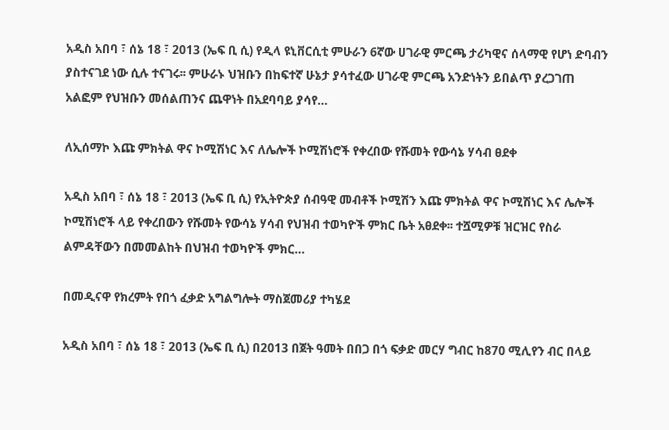አዲስ አበባ ፣ ሰኔ 18 ፣ 2013 (ኤፍ ቢ ሲ) የዲላ ዩኒቨርሲቲ ምሁራን 6ኛው ሀገራዊ ምርጫ ታሪካዊና ሰላማዊ የሆነ ድባብን ያስተናገደ ነው ሲሉ ተናገሩ፡፡ ምሁራኑ ህዝቡን በከፍተኛ ሁኔታ ያሳተፈው ሀገራዊ ምርጫ አንድነትን ይበልጥ ያረጋገጠ አልፎም የህዝቡን መሰልጠንና ጨዋነት በአደባባይ ያሳየ…

ለኢሰማኮ እጩ ምክትል ዋና ኮሚሽነር እና ለሌሎች ኮሚሽነሮች የቀረበው የሹመት የውሳኔ ሃሳብ ፀደቀ

አዲስ አበባ ፣ ሰኔ 18 ፣ 2013 (ኤፍ ቢ ሲ) የኢትዮጵያ ሰብዓዊ መብቶች ኮሚሽን እጩ ምክትል ዋና ኮሚሽነር እና ሌሎች ኮሚሽነሮች ላይ የቀረበውን የሹመት የውሳኔ ሃሳብ የህዝብ ተወካዮች ምክር ቤት አፀደቀ፡፡ ተሿሚዎቹ ዝርዝር የስራ ልምዳቸውን በመመልከት በህዝብ ተወካዮች ምክር…

በመዲናዋ የክረምት የበጎ ፈቃድ አግልግሎት ማስጀመሪያ ተካሄደ

አዲስ አበባ ፣ ሰኔ 18 ፣ 2013 (ኤፍ ቢ ሲ) በ2013 በጀት ዓመት በበጋ በጎ ፍቃድ መርሃ ግብር ከ870 ሚሊየን ብር በላይ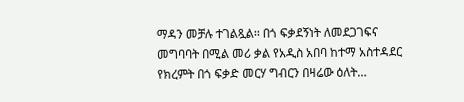ማዳን መቻሉ ተገልጿል፡፡ በጎ ፍቃደኝነት ለመደጋገፍና መግባባት በሚል መሪ ቃል የአዲስ አበባ ከተማ አስተዳደር የክረምት በጎ ፍቃድ መርሃ ግብርን በዛሬው ዕለት…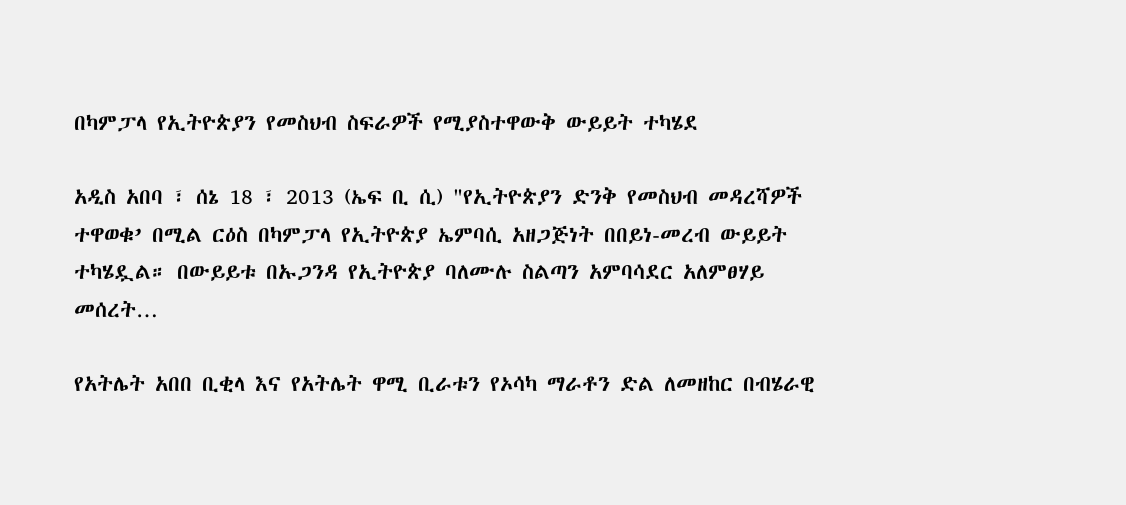በካምፓላ የኢትዮጵያን የመስህብ ስፍራዎች የሚያስተዋውቅ ውይይት ተካሄደ

አዲስ አበባ ፣ ሰኔ 18 ፣ 2013 (ኤፍ ቢ ሲ) "የኢትዮጵያን ድንቅ የመስህብ መዳረሻዎች ተዋወቁ’ በሚል ርዕስ በካምፓላ የኢትዮጵያ ኤምባሲ አዘጋጅነት በበይነ-መረብ ውይይት ተካሄዷል። በውይይቱ በኡጋንዳ የኢትዮጵያ ባለሙሉ ስልጣን አምባሳደር አለምፀሃይ መሰረት…

የአትሌት አበበ ቢቂላ እና የአትሌት ዋሚ ቢራቱን የኦሳካ ማራቶን ድል ለመዘከር በብሄራዊ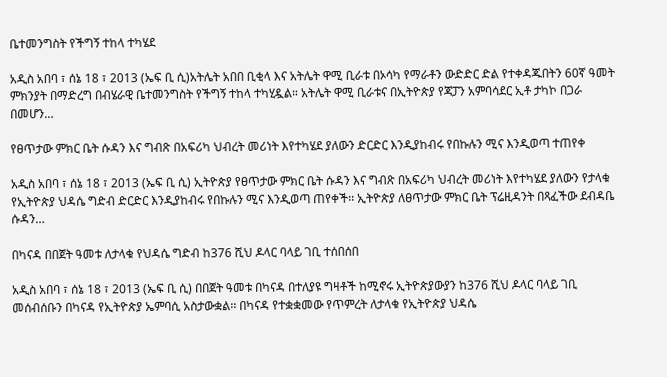ቤተመንግስት የችግኝ ተከላ ተካሄደ

አዲስ አበባ ፣ ሰኔ 18 ፣ 2013 (ኤፍ ቢ ሲ)አትሌት አበበ ቢቂላ እና አትሌት ዋሚ ቢራቱ በኦሳካ የማራቶን ውድድር ድል የተቀዳጁበትን 60ኛ ዓመት ምክንያት በማድረግ በብሄራዊ ቤተመንግስት የችግኝ ተከላ ተካሂዷል። አትሌት ዋሚ ቢራቱና በኢትዮጵያ የጃፓን አምባሳደር ኢቶ ታካኮ በጋራ በመሆን…

የፀጥታው ምክር ቤት ሱዳን እና ግብጽ በአፍሪካ ህብረት መሪነት እየተካሄደ ያለውን ድርድር እንዲያከብሩ የበኩሉን ሚና እንዲወጣ ተጠየቀ

አዲስ አበባ ፣ ሰኔ 18 ፣ 2013 (ኤፍ ቢ ሲ) ኢትዮጵያ የፀጥታው ምክር ቤት ሱዳን እና ግብጽ በአፍሪካ ህብረት መሪነት እየተካሄደ ያለውን የታላቁ የኢትዮጵያ ህዳሴ ግድብ ድርድር እንዲያከብሩ የበኩሉን ሚና እንዲወጣ ጠየቀች፡፡ ኢትዮጵያ ለፀጥታው ምክር ቤት ፕሬዚዳንት በጻፈችው ደብዳቤ ሱዳን…

በካናዳ በበጀት ዓመቱ ለታላቁ የህዳሴ ግድብ ከ376 ሺህ ዶላር ባላይ ገቢ ተሰበሰበ

አዲስ አበባ ፣ ሰኔ 18 ፣ 2013 (ኤፍ ቢ ሲ) በበጀት ዓመቱ በካናዳ በተለያዩ ግዛቶች ከሚኖሩ ኢትዮጵያውያን ከ376 ሺህ ዶላር ባላይ ገቢ መሰብሰቡን በካናዳ የኢትዮጵያ ኤምባሲ አስታውቋል፡፡ በካናዳ የተቋቋመው የጥምረት ለታላቁ የኢትዮጵያ ህዳሴ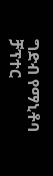ግድብ የማኒቶባ ቻፕተር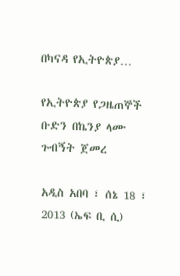በካናዳ የኢትዮጵያ…

የኢትዮጵያ የጋዜጠኞች ቡድን በኬንያ ላሙ ጉብኝት ጀመረ

አዲስ አበባ ፣ ሰኔ 18 ፣ 2013 (ኤፍ ቢ ሲ)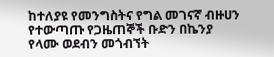ከተለያዩ የመንግስትና የግል መገናኛ ብዙሀን የተውጣጡ የጋዜጠኞች ቡድን በኬንያ የላሙ ወደብን መጎብኘት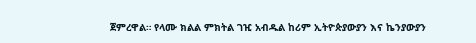ጀምረዋል። የላሙ ክልል ምክትል ገዢ አብዱል ከሪም ኢትዮጵያውያን እና ኬንያውያን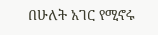በሁለት አገር የሚኖሩ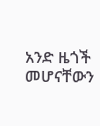አንድ ዜጎች መሆናቸውን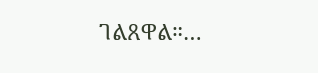ገልጸዋል።…